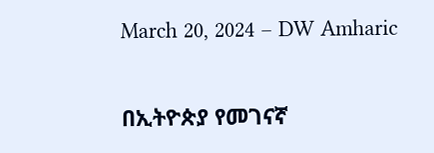March 20, 2024 – DW Amharic

በኢትዮጵያ የመገናኛ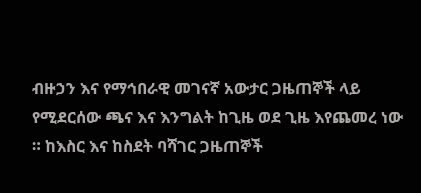ብዙኃን እና የማኅበራዊ መገናኛ አውታር ጋዜጠኞች ላይ የሚደርሰው ጫና እና እንግልት ከጊዜ ወደ ጊዜ እየጨመረ ነው ። ከእስር እና ከስደት ባሻገር ጋዜጠኞች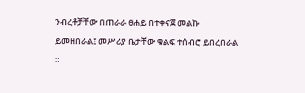ንብረቶቻቸው በጠራራ ፀሐይ በተቀናጀ መልኩ ይመዘበራል፤ መሥሪያ ቤታቸው ቁልፍ ተሰብሮ ይበረበራል ።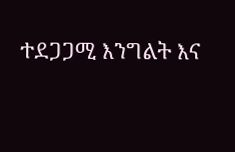ተደጋጋሚ እንግልት እና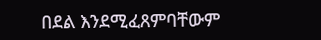በደል እንደሚፈጸምባቸውም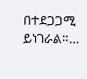በተደጋጋሚ ይነገራል።…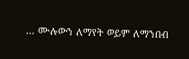… ሙሉውን ለማየት ወይም ለማንበብ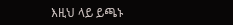እዚህ ላይ ይጫኑ